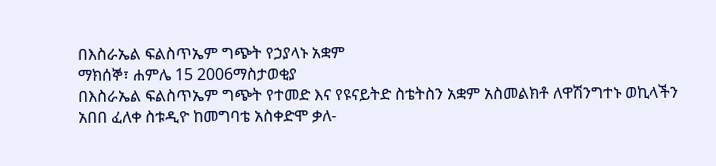በእስራኤል ፍልስጥኤም ግጭት የኃያላኑ አቋም
ማክሰኞ፣ ሐምሌ 15 2006ማስታወቂያ
በእስራኤል ፍልስጥኤም ግጭት የተመድ እና የዩናይትድ ስቴትስን አቋም አስመልክቶ ለዋሽንግተኑ ወኪላችን አበበ ፈለቀ ስቱዲዮ ከመግባቴ አስቀድሞ ቃለ-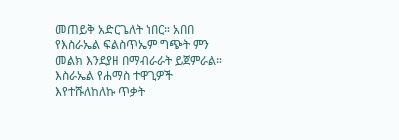መጠይቅ አድርጌለት ነበር። አበበ የእስራኤል ፍልስጥኤም ግጭት ምን መልክ እንደያዘ በማብራራት ይጀምራል።
እስራኤል የሐማስ ተዋጊዎች እየተሹለከለኩ ጥቃት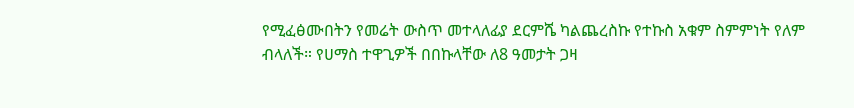የሚፈፅሙበትን የመሬት ውስጥ መተላለፊያ ደርምሼ ካልጨረስኩ የተኩስ አቁም ስምምነት የለም ብላለች። የሀማስ ተዋጊዎች በበኩላቸው ለ8 ዓመታት ጋዛ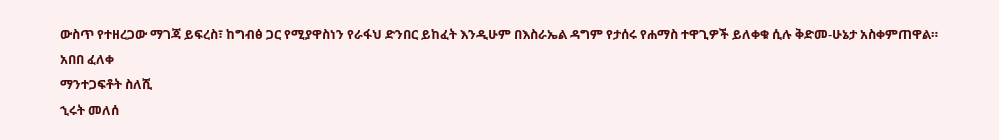ውስጥ የተዘረጋው ማገጃ ይፍረስ፣ ከግብፅ ጋር የሚያዋስነን የራፋህ ድንበር ይከፈት እንዲሁም በእስራኤል ዳግም የታሰሩ የሐማስ ተዋጊዎች ይለቀቁ ሲሉ ቅድመ-ሁኔታ አስቀምጠዋል።
አበበ ፈለቀ
ማንተጋፍቶት ስለሺ
ኂሩት መለሰ